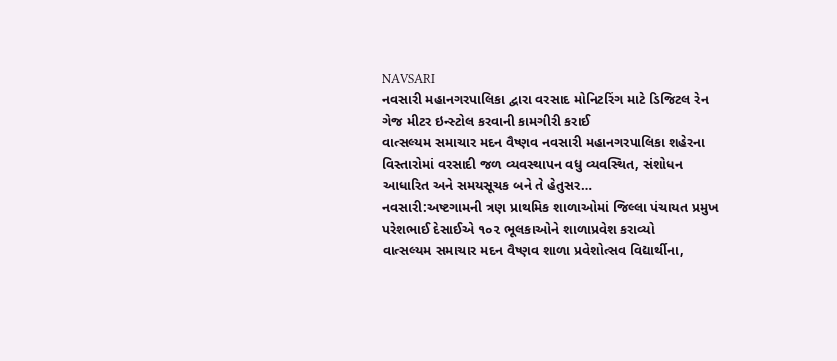NAVSARI
નવસારી મહાનગરપાલિકા દ્વારા વરસાદ મોનિટરિંગ માટે ડિજિટલ રેન ગેજ મીટર ઇન્સ્ટોલ કરવાની કામગીરી કરાઈ
વાત્સલ્યમ સમાચાર મદન વૈષ્ણવ નવસારી મહાનગરપાલિકા શહેરના વિસ્તારોમાં વરસાદી જળ વ્યવસ્થાપન વધુ વ્યવસ્થિત, સંશોધન આધારિત અને સમયસૂચક બને તે હેતુસર…
નવસારી:અષ્ટગામની ત્રણ પ્રાથમિક શાળાઓમાં જિલ્લા પંચાયત પ્રમુખ પરેશભાઈ દેસાઈએ ૧૦૨ ભૂલકાઓને શાળાપ્રવેશ કરાવ્યો
વાત્સલ્યમ સમાચાર મદન વૈષ્ણવ શાળા પ્રવેશોત્સવ વિદ્યાર્થીના,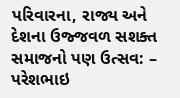પરિવારના, રાજ્ય અને દેશના ઉજ્જવળ સશક્ત સમાજનો પણ ઉત્સવ: – પરેશભાઇ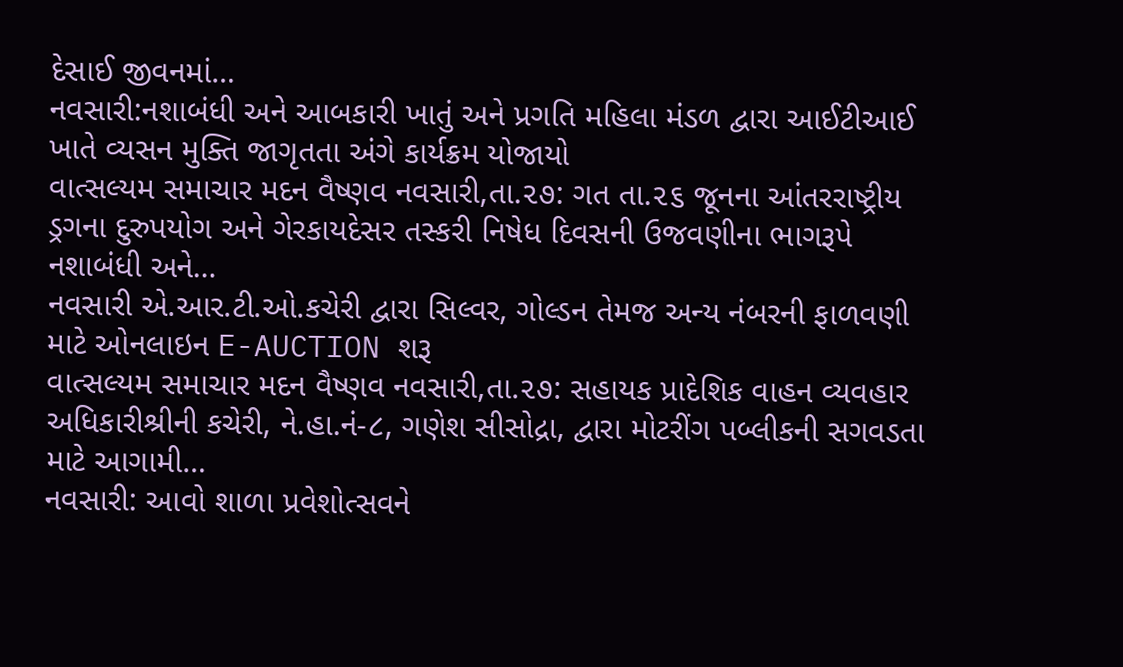દેસાઈ જીવનમાં…
નવસારી:નશાબંધી અને આબકારી ખાતું અને પ્રગતિ મહિલા મંડળ દ્વારા આઈટીઆઈ ખાતે વ્યસન મુક્તિ જાગૃતતા અંગે કાર્યક્રમ યોજાયો
વાત્સલ્યમ સમાચાર મદન વૈષ્ણવ નવસારી,તા.૨૭: ગત તા.૨૬ જૂનના આંતરરાષ્ટ્રીય ડ્રગના દુરુપયોગ અને ગેરકાયદેસર તસ્કરી નિષેધ દિવસની ઉજવણીના ભાગરૂપે નશાબંધી અને…
નવસારી એ.આર.ટી.ઓ.કચેરી દ્વારા સિલ્વર, ગોલ્ડન તેમજ અન્ય નંબરની ફાળવણી માટે ઓનલાઇન E-AUCTION શરૂ
વાત્સલ્યમ સમાચાર મદન વૈષ્ણવ નવસારી,તા.૨૭: સહાયક પ્રાદેશિક વાહન વ્યવહાર અધિકારીશ્રીની કચેરી, ને.હા.નં-૮, ગણેશ સીસોદ્રા, દ્વારા મોટરીંગ પબ્લીકની સગવડતા માટે આગામી…
નવસારી: આવો શાળા પ્રવેશોત્સવને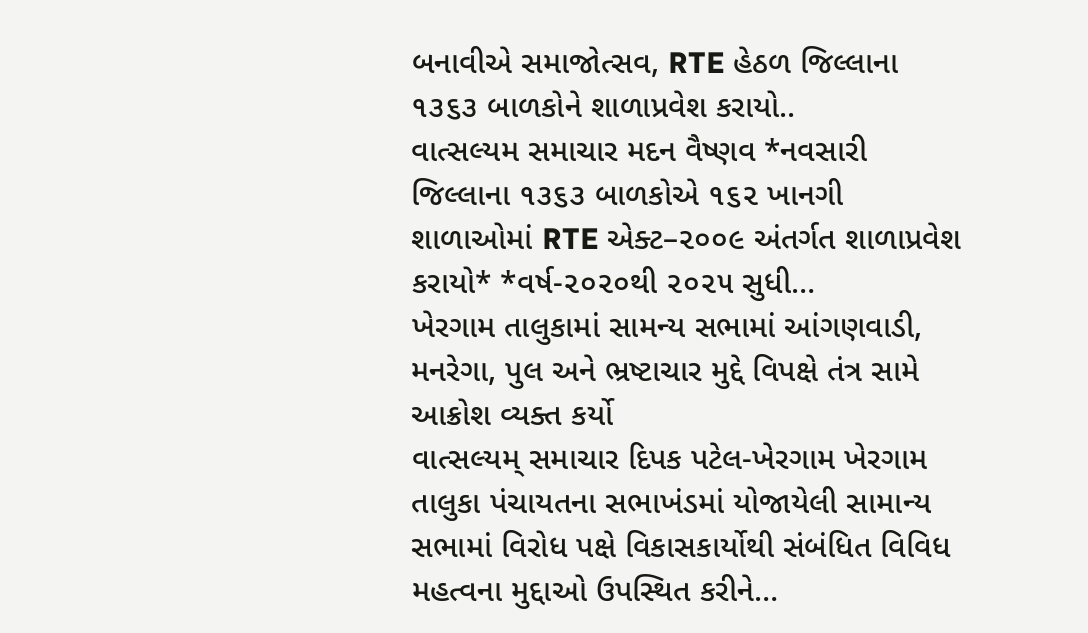બનાવીએ સમાજોત્સવ, RTE હેઠળ જિલ્લાના ૧૩૬૩ બાળકોને શાળાપ્રવેશ કરાયો..
વાત્સલ્યમ સમાચાર મદન વૈષ્ણવ *નવસારી જિલ્લાના ૧૩૬૩ બાળકોએ ૧૬૨ ખાનગી શાળાઓમાં RTE એક્ટ–૨૦૦૯ અંતર્ગત શાળાપ્રવેશ કરાયો* *વર્ષ-૨૦૨૦થી ૨૦૨૫ સુધી…
ખેરગામ તાલુકામાં સામન્ય સભામાં આંગણવાડી, મનરેગા, પુલ અને ભ્રષ્ટાચાર મુદ્દે વિપક્ષે તંત્ર સામે આક્રોશ વ્યક્ત કર્યો
વાત્સલ્યમ્ સમાચાર દિપક પટેલ-ખેરગામ ખેરગામ તાલુકા પંચાયતના સભાખંડમાં યોજાયેલી સામાન્ય સભામાં વિરોધ પક્ષે વિકાસકાર્યોથી સંબંધિત વિવિધ મહત્વના મુદ્દાઓ ઉપસ્થિત કરીને…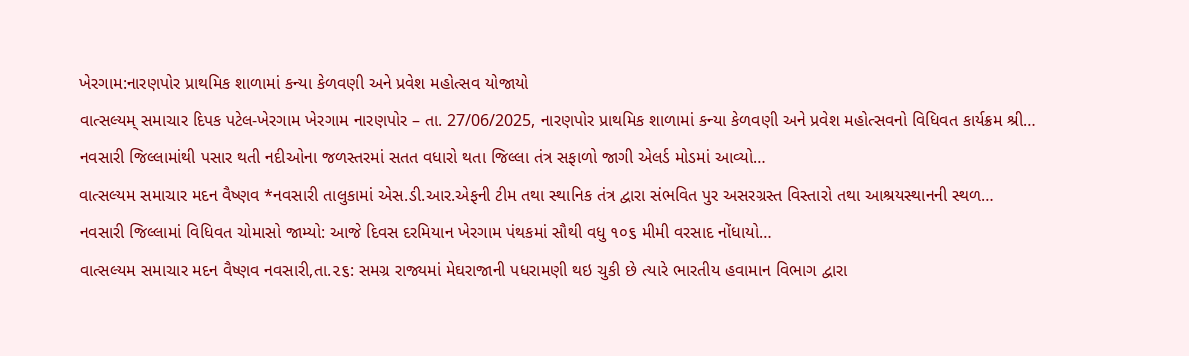ખેરગામ:નારણપોર પ્રાથમિક શાળામાં કન્યા કેળવણી અને પ્રવેશ મહોત્સવ યોજાયો
વાત્સલ્યમ્ સમાચાર દિપક પટેલ-ખેરગામ ખેરગામ નારણપોર – તા. 27/06/2025, નારણપોર પ્રાથમિક શાળામાં કન્યા કેળવણી અને પ્રવેશ મહોત્સવનો વિધિવત કાર્યક્રમ શ્રી…
નવસારી જિલ્લામાંથી પસાર થતી નદીઓના જળસ્તરમાં સતત વધારો થતા જિલ્લા તંત્ર સફાળો જાગી એલર્ડ મોડમાં આવ્યો…
વાત્સલ્યમ સમાચાર મદન વૈષ્ણવ *નવસારી તાલુકામાં એસ.ડી.આર.એફની ટીમ તથા સ્થાનિક તંત્ર દ્વારા સંભવિત પુર અસરગ્રસ્ત વિસ્તારો તથા આશ્રયસ્થાનની સ્થળ…
નવસારી જિલ્લામાં વિધિવત ચોમાસો જામ્યો: આજે દિવસ દરમિયાન ખેરગામ પંથકમાં સૌથી વધુ ૧૦૬ મીમી વરસાદ નોંધાયો…
વાત્સલ્યમ સમાચાર મદન વૈષ્ણવ નવસારી,તા.૨૬: સમગ્ર રાજ્યમાં મેઘરાજાની પધરામણી થઇ ચુકી છે ત્યારે ભારતીય હવામાન વિભાગ દ્વારા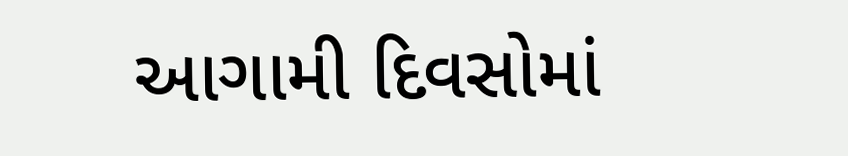આગામી દિવસોમાં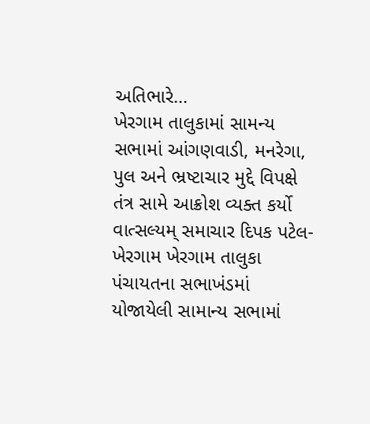અતિભારે…
ખેરગામ તાલુકામાં સામન્ય સભામાં આંગણવાડી, મનરેગા, પુલ અને ભ્રષ્ટાચાર મુદ્દે વિપક્ષે તંત્ર સામે આક્રોશ વ્યક્ત કર્યો
વાત્સલ્યમ્ સમાચાર દિપક પટેલ-ખેરગામ ખેરગામ તાલુકા પંચાયતના સભાખંડમાં યોજાયેલી સામાન્ય સભામાં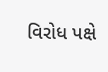વિરોધ પક્ષે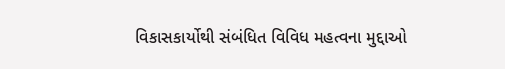વિકાસકાર્યોથી સંબંધિત વિવિધ મહત્વના મુદ્દાઓ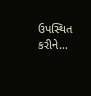ઉપસ્થિત કરીને…